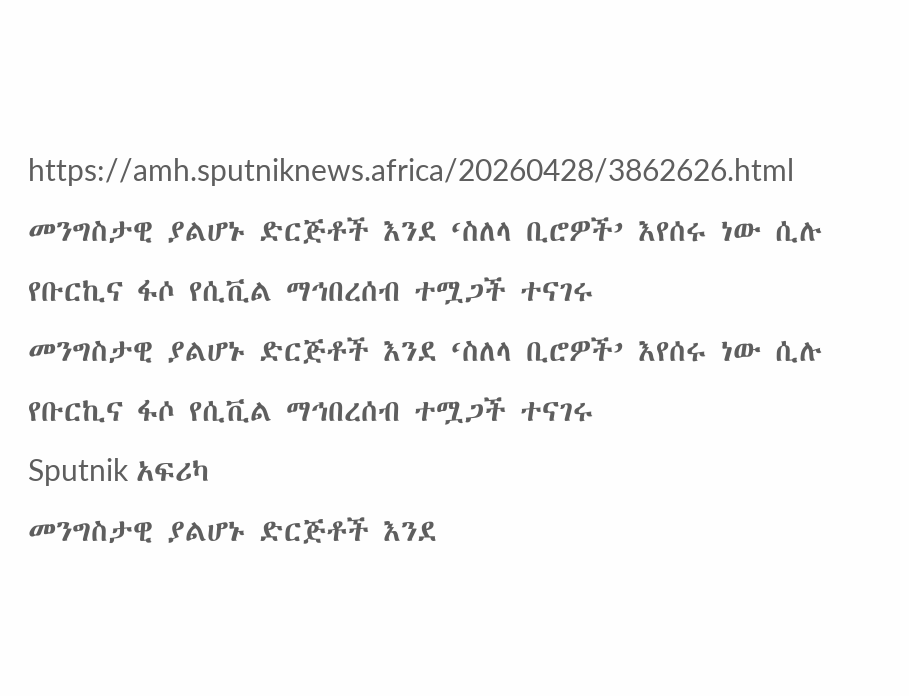https://amh.sputniknews.africa/20260428/3862626.html
መንግስታዊ ያልሆኑ ድርጅቶች እንደ ‘ስለላ ቢሮዎች’ እየሰሩ ነው ሲሉ የቡርኪና ፋሶ የሲቪል ማኅበረሰብ ተሟጋች ተናገሩ
መንግስታዊ ያልሆኑ ድርጅቶች እንደ ‘ስለላ ቢሮዎች’ እየሰሩ ነው ሲሉ የቡርኪና ፋሶ የሲቪል ማኅበረሰብ ተሟጋች ተናገሩ
Sputnik አፍሪካ
መንግስታዊ ያልሆኑ ድርጅቶች እንደ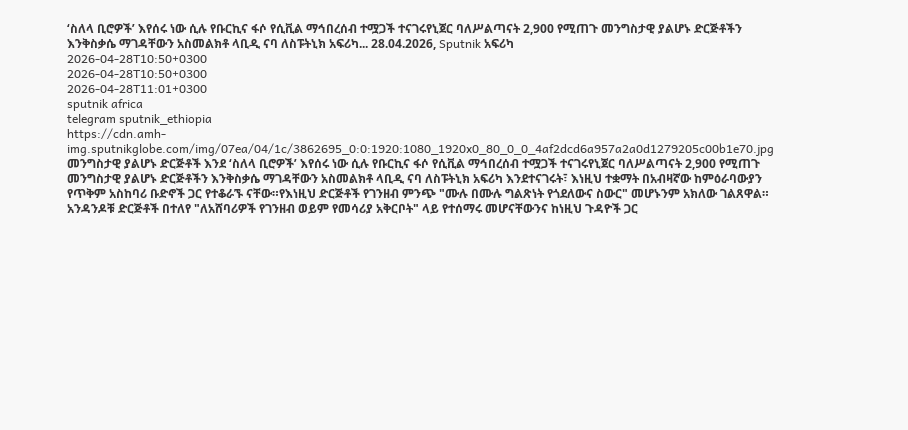‘ስለላ ቢሮዎች’ እየሰሩ ነው ሲሉ የቡርኪና ፋሶ የሲቪል ማኅበረሰብ ተሟጋች ተናገሩየኒጀር ባለሥልጣናት 2,900 የሚጠጉ መንግስታዊ ያልሆኑ ድርጅቶችን እንቅስቃሴ ማገዳቸውን አስመልክቶ ላቢዲ ናባ ለስፑትኒክ አፍሪካ... 28.04.2026, Sputnik አፍሪካ
2026-04-28T10:50+0300
2026-04-28T10:50+0300
2026-04-28T11:01+0300
sputnik africa
telegram sputnik_ethiopia
https://cdn.amh-img.sputnikglobe.com/img/07ea/04/1c/3862695_0:0:1920:1080_1920x0_80_0_0_4af2dcd6a957a2a0d1279205c00b1e70.jpg
መንግስታዊ ያልሆኑ ድርጅቶች እንደ ‘ስለላ ቢሮዎች’ እየሰሩ ነው ሲሉ የቡርኪና ፋሶ የሲቪል ማኅበረሰብ ተሟጋች ተናገሩየኒጀር ባለሥልጣናት 2,900 የሚጠጉ መንግስታዊ ያልሆኑ ድርጅቶችን እንቅስቃሴ ማገዳቸውን አስመልክቶ ላቢዲ ናባ ለስፑትኒክ አፍሪካ እንደተናገሩት፣ እነዚህ ተቋማት በአብዛኛው ከምዕራባውያን የጥቅም አስከባሪ ቡድኖች ጋር የተቆራኙ ናቸው።የእነዚህ ድርጅቶች የገንዘብ ምንጭ "ሙሉ በሙሉ ግልጽነት የጎደለውና ስውር" መሆኑንም አክለው ገልጸዋል። አንዳንዶቹ ድርጅቶች በተለየ "ለአሸባሪዎች የገንዘብ ወይም የመሳሪያ አቅርቦት" ላይ የተሰማሩ መሆናቸውንና ከነዚህ ጉዳዮች ጋር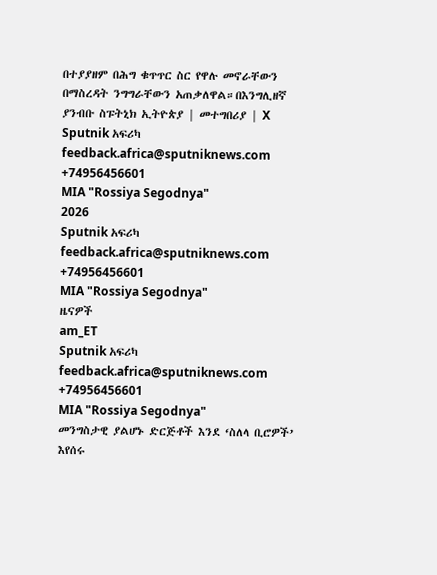በተያያዘም በሕግ ቁጥጥር ስር የዋሉ መኖራቸውን በማስረዳት ንግግራቸውን አጠቃለዋል።በእንግሊዘኛ ያንብቡ ስፑትኒክ ኢትዮጵያ | መተግበሪያ | X
Sputnik አፍሪካ
feedback.africa@sputniknews.com
+74956456601
MIA "Rossiya Segodnya"
2026
Sputnik አፍሪካ
feedback.africa@sputniknews.com
+74956456601
MIA "Rossiya Segodnya"
ዜናዎች
am_ET
Sputnik አፍሪካ
feedback.africa@sputniknews.com
+74956456601
MIA "Rossiya Segodnya"
መንግስታዊ ያልሆኑ ድርጅቶች እንደ ‘ስለላ ቢሮዎች’ እየሰሩ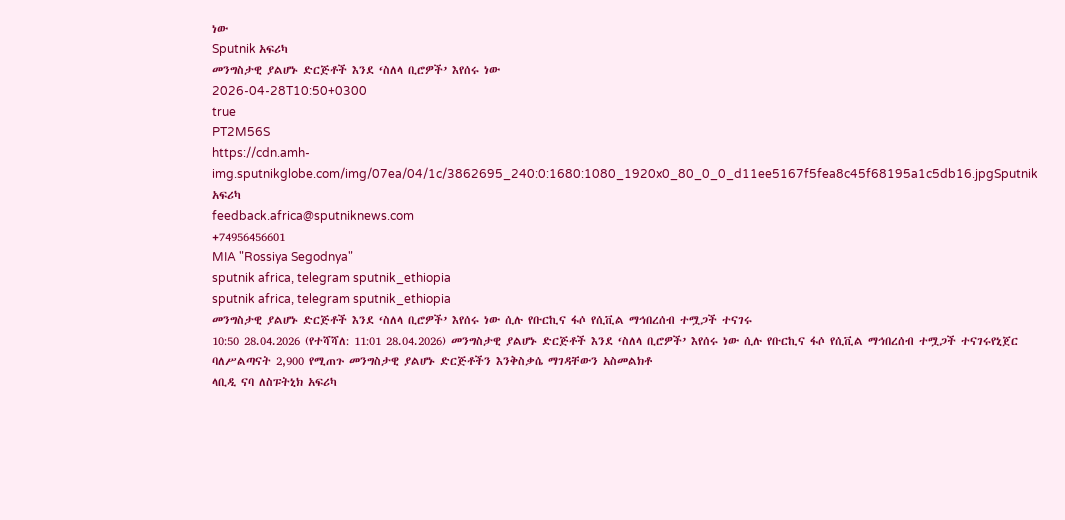ነው
Sputnik አፍሪካ
መንግስታዊ ያልሆኑ ድርጅቶች እንደ ‘ስለላ ቢሮዎች’ እየሰሩ ነው
2026-04-28T10:50+0300
true
PT2M56S
https://cdn.amh-img.sputnikglobe.com/img/07ea/04/1c/3862695_240:0:1680:1080_1920x0_80_0_0_d11ee5167f5fea8c45f68195a1c5db16.jpgSputnik አፍሪካ
feedback.africa@sputniknews.com
+74956456601
MIA "Rossiya Segodnya"
sputnik africa, telegram sputnik_ethiopia
sputnik africa, telegram sputnik_ethiopia
መንግስታዊ ያልሆኑ ድርጅቶች እንደ ‘ስለላ ቢሮዎች’ እየሰሩ ነው ሲሉ የቡርኪና ፋሶ የሲቪል ማኅበረሰብ ተሟጋች ተናገሩ
10:50 28.04.2026 (የተሻሻለ: 11:01 28.04.2026) መንግስታዊ ያልሆኑ ድርጅቶች እንደ ‘ስለላ ቢሮዎች’ እየሰሩ ነው ሲሉ የቡርኪና ፋሶ የሲቪል ማኅበረሰብ ተሟጋች ተናገሩየኒጀር ባለሥልጣናት 2,900 የሚጠጉ መንግስታዊ ያልሆኑ ድርጅቶችን እንቅስቃሴ ማገዳቸውን አስመልክቶ
ላቢዲ ናባ ለስፑትኒክ አፍሪካ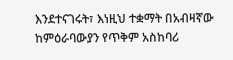እንደተናገሩት፣ እነዚህ ተቋማት በአብዛኛው ከምዕራባውያን የጥቅም አስከባሪ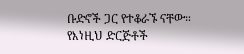ቡድኖች ጋር የተቆራኙ ናቸው።
የእነዚህ ድርጅቶች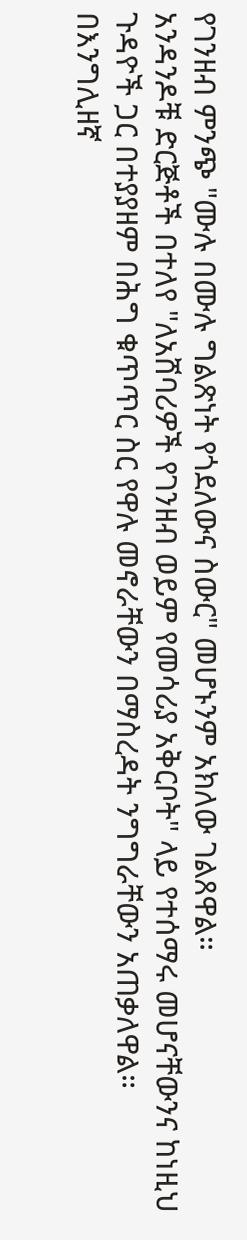የገንዘብ ምንጭ "ሙሉ በሙሉ ግልጽነት የጎደለውና ስውር" መሆኑንም አክለው ገልጸዋል።
አንዳንዶቹ ድርጅቶች በተለየ "ለአሸባሪዎች የገንዘብ ወይም የመሳሪያ አቅርቦት" ላይ የተሰማሩ መሆናቸውንና ከነዚህ ጉዳዮች ጋር በተያያዘም በሕግ ቁጥጥር ስር የዋሉ መኖራቸውን በማስረዳት ንግግራቸውን አጠቃለዋል።
በእንግሊዘኛ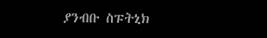ያንብቡ ስፑትኒክ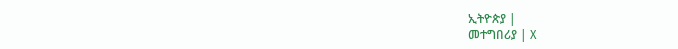ኢትዮጵያ |
መተግበሪያ | X